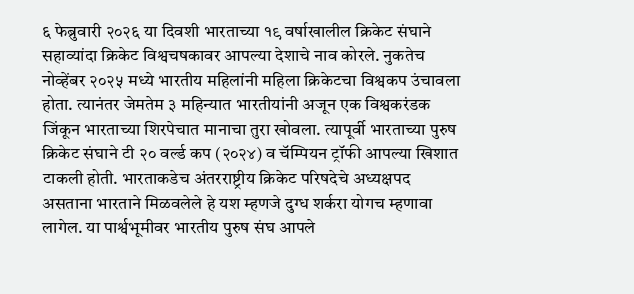६ फेब्रुवारी २०२६ या दिवशी भारताच्या १९ वर्षाखालील क्रिकेट संघाने सहाव्यांदा क्रिकेट विश्वचषकावर आपल्या देशाचे नाव कोरले. नुकतेच नोव्हेंबर २०२५ मध्ये भारतीय महिलांनी महिला क्रिकेटचा विश्वकप उंचावला होता. त्यानंतर जेमतेम ३ महिन्यात भारतीयांनी अजून एक विश्वकरंडक जिंकून भारताच्या शिरपेचात मानाचा तुरा खोवला. त्यापूर्वी भारताच्या पुरुष क्रिकेट संघाने टी २० वर्ल्ड कप (२०२४) व चॅम्पियन ट्रॉफी आपल्या खिशात टाकली होती. भारताकडेच अंतरराष्ट्रीय क्रिकेट परिषदेचे अध्यक्षपद असताना भारताने मिळवलेले हे यश म्हणजे दुग्ध शर्करा योगच म्हणावा लागेल. या पार्श्वभूमीवर भारतीय पुरुष संघ आपले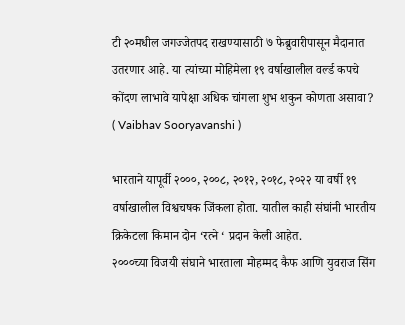टी २०मधील जगज्जेतपद राखण्यासाठी ७ फेब्रुवारीपासून मैदानात उतरणार आहे. या त्यांच्या मोहिमेला १९ वर्षाखालील वर्ल्ड कपचे कोंदण लाभावे यापेक्षा अधिक चांगला शुभ शकुन कोणता असावा? ( Vaibhav Sooryavanshi )

भारताने यापूर्वी २०००, २००८, २०१२, २०१८, २०२२ या वर्षी १९ वर्षाखालील विश्वचषक जिंकला होता. यातील काही संघांनी भारतीय क्रिकेटला किमान दोन ‘रत्ने ‘ प्रदान केली आहेत.
२०००च्या विजयी संघाने भारताला मोहम्मद कैफ आणि युवराज सिंग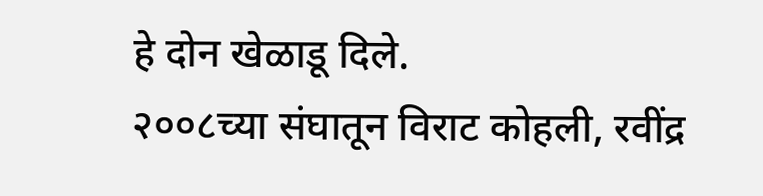हे दोन खेळाडू दिले.
२००८च्या संघातून विराट कोहली, रवींद्र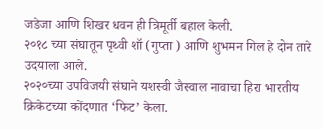जडेजा आणि शिखर धवन ही त्रिमूर्ती बहाल केली.
२०१८ च्या संघातून पृथ्वी शॉ (गुप्ता ) आणि शुभमन गिल हे दोन तारे उदयाला आले.
२०२०च्या उपविजयी संघाने यशस्वी जैस्वाल नावाचा हिरा भारतीय क्रिकेटच्या कोंदणात ‘फिट’ केला.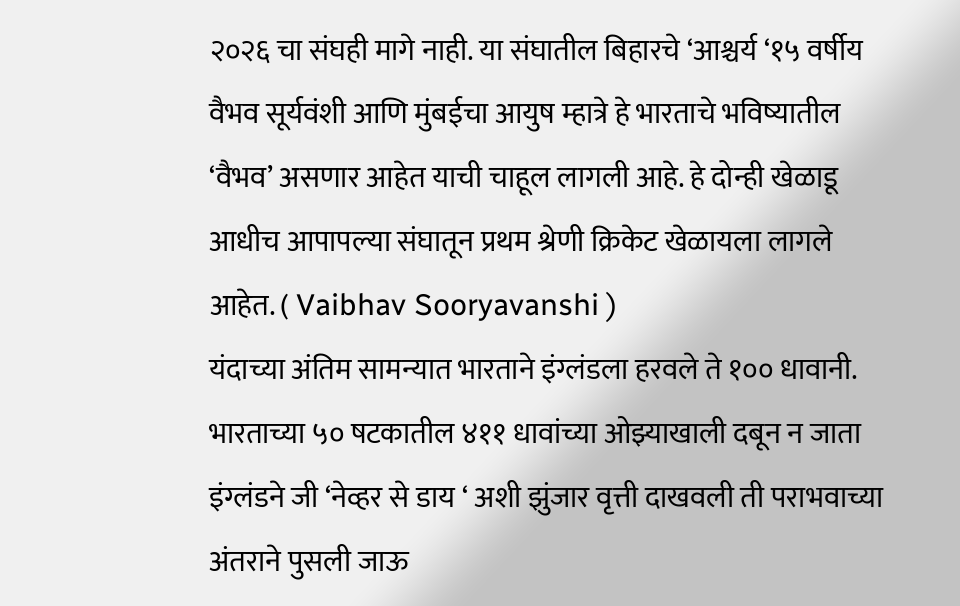२०२६ चा संघही मागे नाही. या संघातील बिहारचे ‘आश्चर्य ‘१५ वर्षीय वैभव सूर्यवंशी आणि मुंबईचा आयुष म्हात्रे हे भारताचे भविष्यातील ‘वैभव’ असणार आहेत याची चाहूल लागली आहे. हे दोन्ही खेळाडू आधीच आपापल्या संघातून प्रथम श्रेणी क्रिकेट खेळायला लागले आहेत. ( Vaibhav Sooryavanshi )
यंदाच्या अंतिम सामन्यात भारताने इंग्लंडला हरवले ते १०० धावानी. भारताच्या ५० षटकातील ४११ धावांच्या ओझ्याखाली दबून न जाता इंग्लंडने जी ‘नेव्हर से डाय ‘ अशी झुंजार वृत्ती दाखवली ती पराभवाच्या अंतराने पुसली जाऊ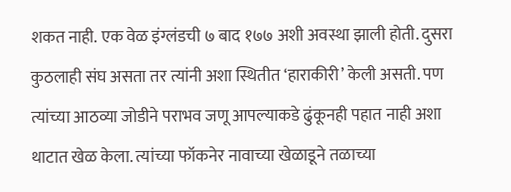शकत नाही. एक वेळ इंग्लंडची ७ बाद १७७ अशी अवस्था झाली होती. दुसरा कुठलाही संघ असता तर त्यांनी अशा स्थितीत ‘हाराकीरी’ केली असती. पण त्यांच्या आठव्या जोडीने पराभव जणू आपल्याकडे ढुंकूनही पहात नाही अशा थाटात खेळ केला. त्यांच्या फॉकनेर नावाच्या खेळाडूने तळाच्या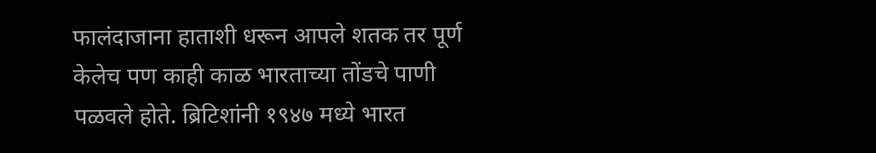फालंदाजाना हाताशी धरून आपले शतक तर पूर्ण केलेच पण काही काळ भारताच्या तोंडचे पाणी पळवले होते. ब्रिटिशांनी १९४७ मध्ये भारत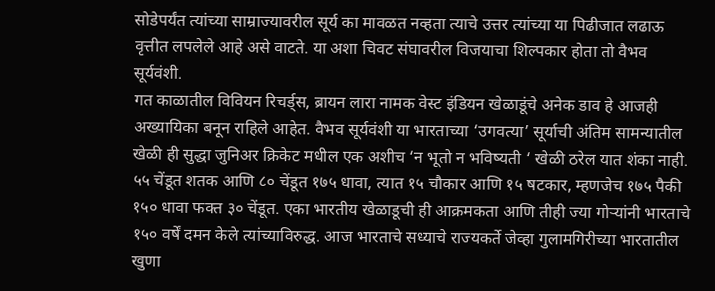सोडेपर्यंत त्यांच्या साम्राज्यावरील सूर्य का मावळत नव्हता त्याचे उत्तर त्यांच्या या पिढीजात लढाऊ वृत्तीत लपलेले आहे असे वाटते. या अशा चिवट संघावरील विजयाचा शिल्पकार होता तो वैभव सूर्यवंशी.
गत काळातील विवियन रिचर्ड्स, ब्रायन लारा नामक वेस्ट इंडियन खेळाडूंचे अनेक डाव हे आजही अख्यायिका बनून राहिले आहेत. वैभव सूर्यवंशी या भारताच्या ‘उगवत्या’ सूर्याची अंतिम सामन्यातील खेळी ही सुद्धा जुनिअर क्रिकेट मधील एक अशीच ‘न भूतो न भविष्यती ‘ खेळी ठरेल यात शंका नाही. ५५ चेंडूत शतक आणि ८० चेंडूत १७५ धावा, त्यात १५ चौकार आणि १५ षटकार, म्हणजेच १७५ पैकी १५० धावा फक्त ३० चेंडूत. एका भारतीय खेळाडूची ही आक्रमकता आणि तीही ज्या गोऱ्यांनी भारताचे १५० वर्षें दमन केले त्यांच्याविरुद्ध. आज भारताचे सध्याचे राज्यकर्ते जेव्हा गुलामगिरीच्या भारतातील खुणा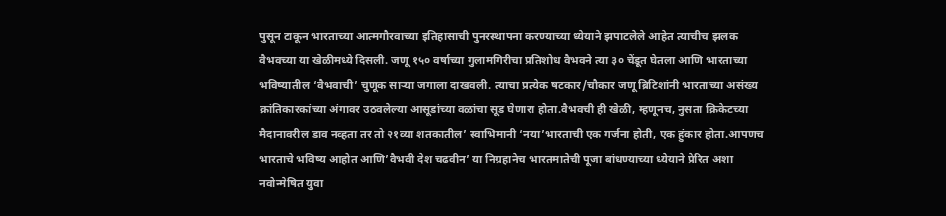पुसून टाकून भारताच्या आत्मगौरवाच्या इतिहासाची पुनरस्थापना करण्याच्या ध्येयाने झपाटलेले आहेत त्याचीच झलक वैभवच्या या खेळीमध्ये दिसली. जणू १५० वर्षाच्या गुलामगिरीचा प्रतिशोध वैभवने त्या ३० चेंडूत घेतला आणि भारताच्या भविष्यातील ‘वैभवाची’ चुणूक साऱ्या जगाला दाखवली. त्याचा प्रत्येक षटकार/चौकार जणू ब्रिटिशांनी भारताच्या असंख्य क्रांतिकारकांच्या अंगावर उठवलेल्या आसूडांच्या वळांचा सूड घेणारा होता.वैभवची ही खेळी, म्हणूनच, नुसता क्रिकेटच्या मैदानावरील डाव नव्हता तर तो २१व्या शतकातील’ स्वाभिमानी ‘नया’भारताची एक गर्जना होती, एक हुंकार होता.आपणच भारताचे भविष्य आहोत आणि’वैभवी देश चढवीन’ या निग्रहानेच भारतमातेची पूजा बांधण्याच्या ध्येयाने प्रेरित अशा नवोन्मेषित युवा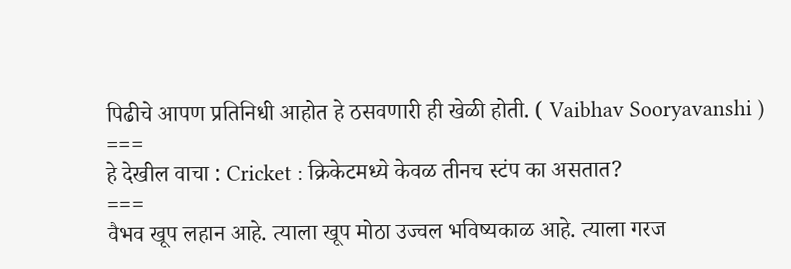पिढीचे आपण प्रतिनिधी आहोत हे ठसवणारी ही खेळी होती. ( Vaibhav Sooryavanshi )
===
हे देखील वाचा : Cricket : क्रिकेटमध्ये केवळ तीनच स्टंप का असतात?
===
वैभव खूप लहान आहे. त्याला खूप मोठा उज्वल भविष्यकाळ आहे. त्याला गरज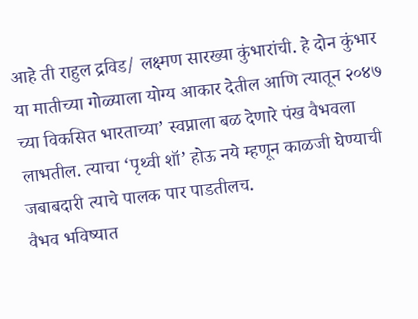आहे ती राहुल द्रविड/ लक्ष्मण सारख्या कुंभारांची. हे दोन कुंभार या मातीच्या गोळ्याला योग्य आकार देतील आणि त्यातून २०४७ च्या विकसित भारताच्या’ स्वप्नाला बळ देणारे पंख वैभवला लाभतील. त्याचा ‘पृथ्वी शॉ’ होऊ नये म्हणून काळजी घेण्याची जबाबदारी त्याचे पालक पार पाडतीलच.
वैभव भविष्यात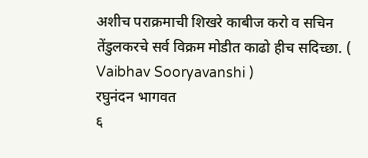अशीच पराक्रमाची शिखरे काबीज करो व सचिन तेंडुलकरचे सर्व विक्रम मोडीत काढो हीच सदिच्छा. ( Vaibhav Sooryavanshi )
रघुनंदन भागवत
६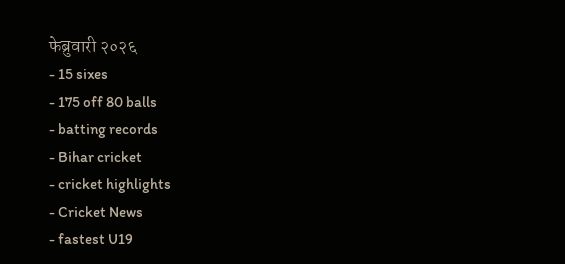फेब्रुवारी २०२६
- 15 sixes
- 175 off 80 balls
- batting records
- Bihar cricket
- cricket highlights
- Cricket News
- fastest U19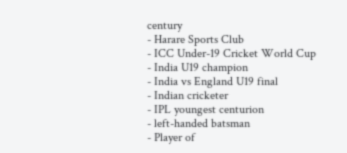century
- Harare Sports Club
- ICC Under-19 Cricket World Cup
- India U19 champion
- India vs England U19 final
- Indian cricketer
- IPL youngest centurion
- left-handed batsman
- Player of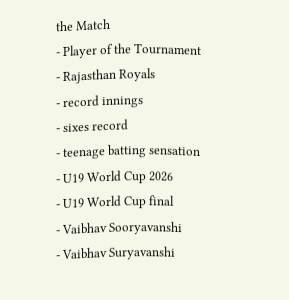the Match
- Player of the Tournament
- Rajasthan Royals
- record innings
- sixes record
- teenage batting sensation
- U19 World Cup 2026
- U19 World Cup final
- Vaibhav Sooryavanshi
- Vaibhav Suryavanshi